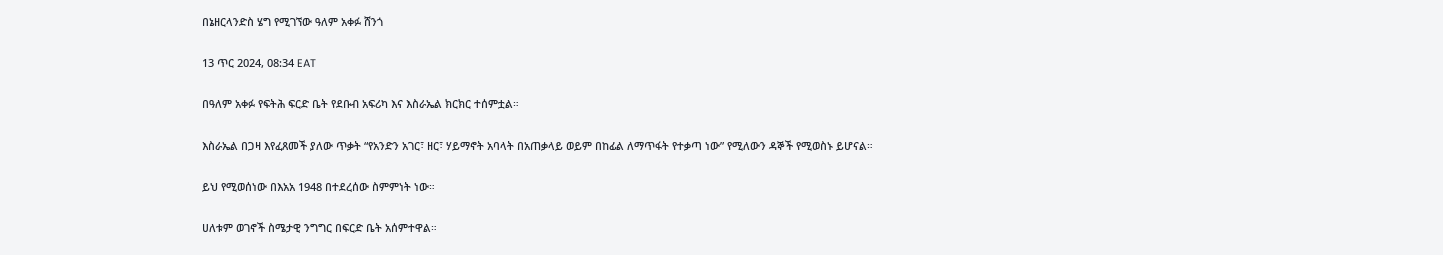በኔዘርላንድስ ሄግ የሚገኘው ዓለም አቀፉ ሸንጎ

13 ጥር 2024, 08:34 EAT

በዓለም አቀፉ የፍትሕ ፍርድ ቤት የደቡብ አፍሪካ እና እስራኤል ክርክር ተሰምቷል።

እስራኤል በጋዛ እየፈጸመች ያለው ጥቃት “የአንድን አገር፣ ዘር፣ ሃይማኖት አባላት በአጠቃላይ ወይም በከፊል ለማጥፋት የተቃጣ ነው” የሚለውን ዳኞች የሚወስኑ ይሆናል።

ይህ የሚወሰነው በእአአ 1948 በተደረሰው ስምምነት ነው።

ሀለቱም ወገኖች ስሜታዊ ንግግር በፍርድ ቤት አሰምተዋል።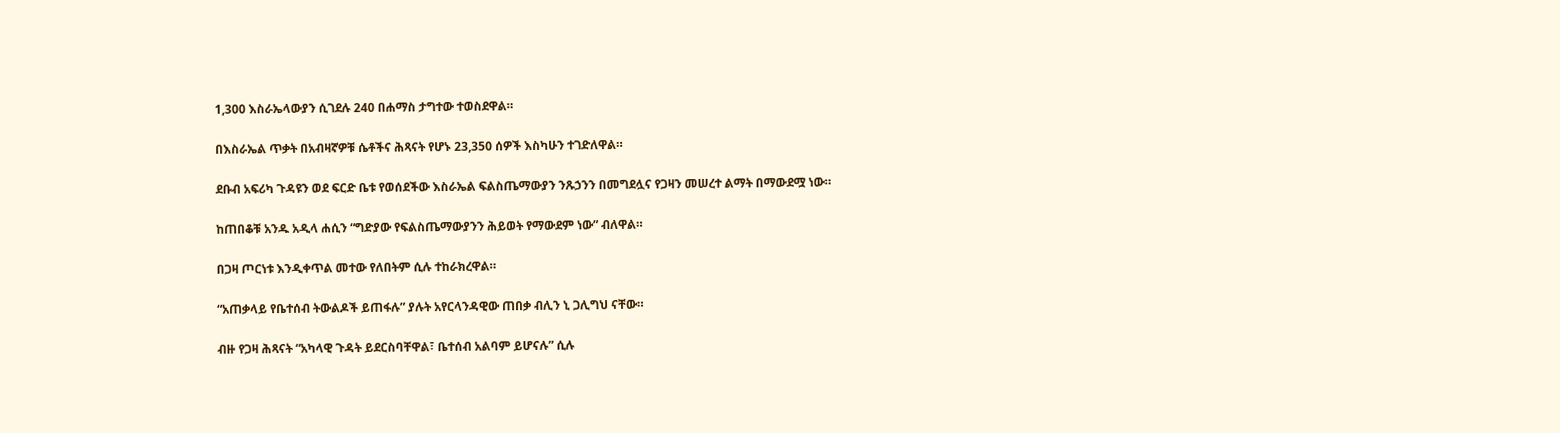1,300 እስራኤላውያን ሲገደሉ 240 በሐማስ ታግተው ተወስደዋል።

በእስራኤል ጥቃት በአብዛኛዎቹ ሴቶችና ሕጻናት የሆኑ 23,350 ሰዎች እስካሁን ተገድለዋል።

ደቡብ አፍሪካ ጉዳዩን ወደ ፍርድ ቤቱ የወሰደችው እስራኤል ፍልስጤማውያን ንጹኃንን በመግደሏና የጋዛን መሠረተ ልማት በማውደሟ ነው።

ከጠበቆቹ አንዱ አዲላ ሐሲን “ግድያው የፍልስጤማውያንን ሕይወት የማውደም ነው” ብለዋል።

በጋዛ ጦርነቱ እንዲቀጥል መተው የለበትም ሲሉ ተከራክረዋል።

“አጠቃላይ የቤተሰብ ትውልዶች ይጠፋሉ” ያሉት አየርላንዳዊው ጠበቃ ብሊን ኒ ጋሊግህ ናቸው።

ብዙ የጋዛ ሕጻናት “አካላዊ ጉዳት ይደርስባቸዋል፣ ቤተሰብ አልባም ይሆናሉ” ሲሉ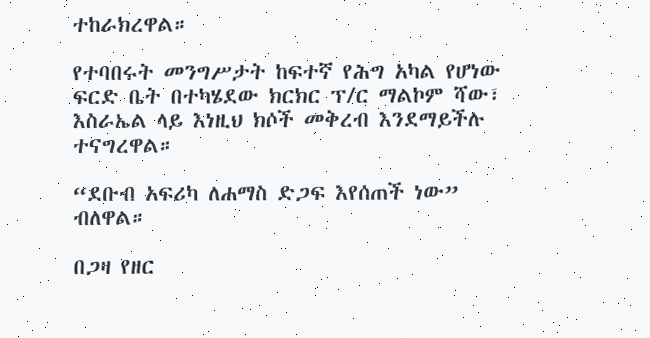ተከራክረዋል።

የተባበሩት መንግሥታት ከፍተኛ የሕግ አካል የሆነው ፍርድ ቤት በተካሄደው ክርክር ፕ/ር ማልኮም ሻው፣ እስራኤል ላይ እነዚህ ክሶች መቅረብ እንደማይችሉ ተናግረዋል።

“ደቡብ አፍሪካ ለሐማስ ድጋፍ እየሰጠች ነው” ብለዋል።

በጋዛ የዘር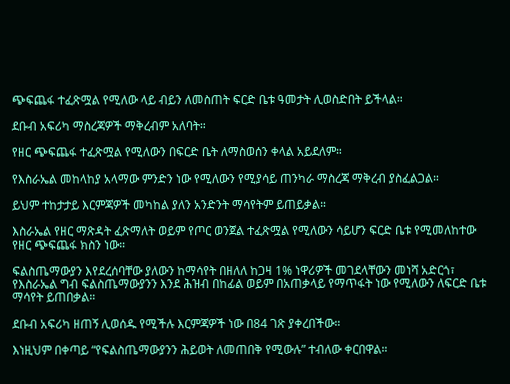ጭፍጨፋ ተፈጽሟል የሚለው ላይ ብይን ለመስጠት ፍርድ ቤቱ ዓመታት ሊወስድበት ይችላል።

ደቡብ አፍሪካ ማስረጃዎች ማቅረብም አለባት።

የዘር ጭፍጨፋ ተፈጽሟል የሚለውን በፍርድ ቤት ለማስወሰን ቀላል አይደለም።

የእስራኤል መከላከያ አላማው ምንድን ነው የሚለውን የሚያሳይ ጠንካራ ማስረጃ ማቅረብ ያስፈልጋል።

ይህም ተከታታይ እርምጃዎች መካከል ያለን አንድንት ማሳየትም ይጠይቃል።

እስራኤል የዘር ማጽዳት ፈጽማለት ወይም የጦር ወንጀል ተፈጽሟል የሚለውን ሳይሆን ፍርድ ቤቱ የሚመለከተው የዘር ጭፍጨፋ ክስን ነው።

ፍልስጤማውያን እየደረሰባቸው ያለውን ከማሳየት በዘለለ ከጋዛ 1% ነዋሪዎች መገደላቸውን መነሻ አድርጎ፣ የእስራኤል ግብ ፍልስጤማውያንን እንደ ሕዝብ በከፊል ወይም በአጠቃላይ የማጥፋት ነው የሚለውን ለፍርድ ቤቱ ማሳየት ይጠበቃል።

ደቡብ አፍሪካ ዘጠኝ ሊወሰዱ የሚችሉ እርምጃዎች ነው በ84 ገጽ ያቀረበችው።

እነዚህም በቀጣይ “የፍልስጤማውያንን ሕይወት ለመጠበቅ የሚውሉ” ተብለው ቀርበዋል።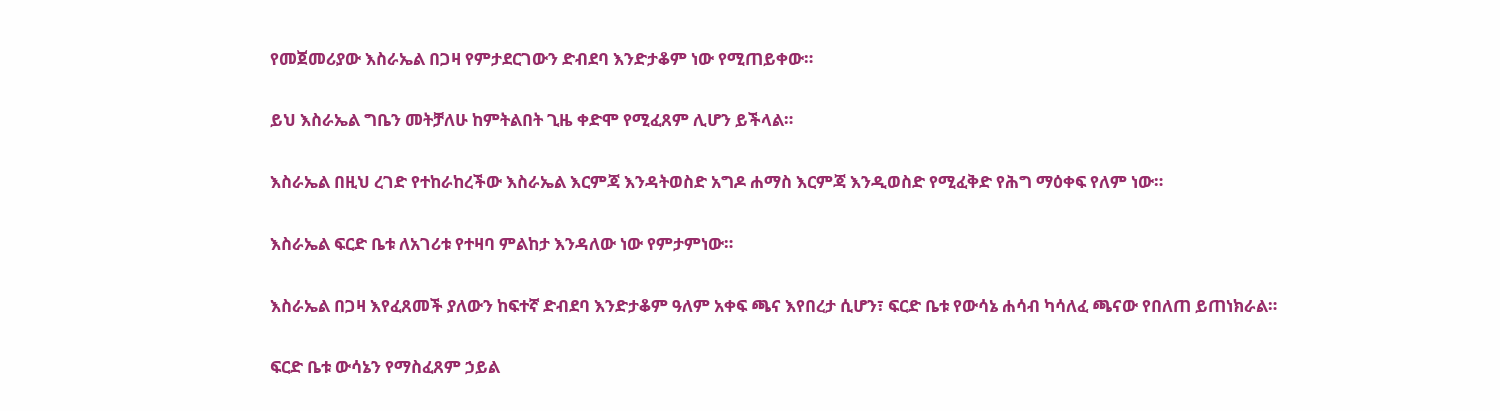የመጀመሪያው እስራኤል በጋዛ የምታደርገውን ድብደባ እንድታቆም ነው የሚጠይቀው።

ይህ እስራኤል ግቤን መትቻለሁ ከምትልበት ጊዜ ቀድሞ የሚፈጸም ሊሆን ይችላል።

እስራኤል በዚህ ረገድ የተከራከረችው እስራኤል እርምጃ እንዳትወስድ አግዶ ሐማስ እርምጃ እንዲወስድ የሚፈቅድ የሕግ ማዕቀፍ የለም ነው።

እስራኤል ፍርድ ቤቱ ለአገሪቱ የተዛባ ምልከታ እንዳለው ነው የምታምነው።

እስራኤል በጋዛ እየፈጸመች ያለውን ከፍተኛ ድብደባ እንድታቆም ዓለም አቀፍ ጫና እየበረታ ሲሆን፣ ፍርድ ቤቱ የውሳኔ ሐሳብ ካሳለፈ ጫናው የበለጠ ይጠነክራል።

ፍርድ ቤቱ ውሳኔን የማስፈጸም ኃይል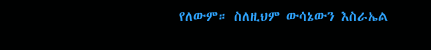የለውም። ስለዚህም ውሳኔውን እስራኤል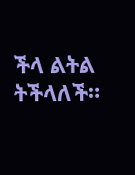ችላ ልትል ትችላለች።